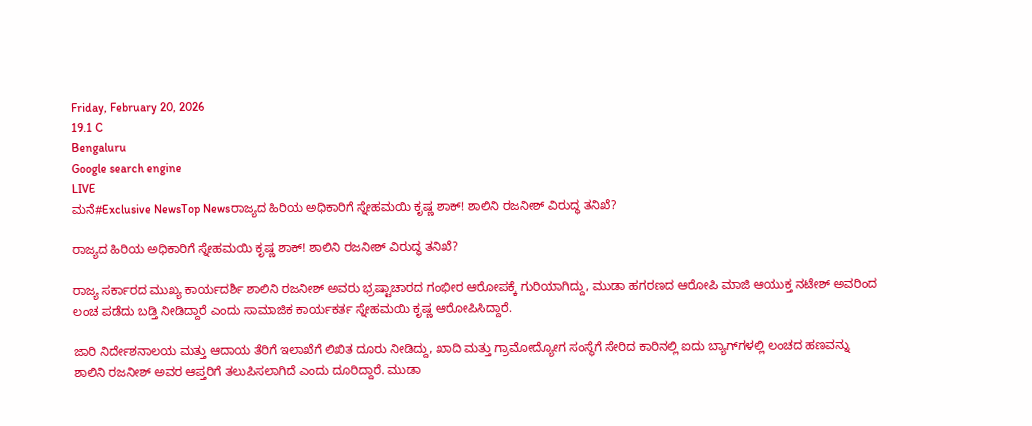Friday, February 20, 2026
19.1 C
Bengaluru
Google search engine
LIVE
ಮನೆ#Exclusive NewsTop Newsರಾಜ್ಯದ ಹಿರಿಯ ಅಧಿಕಾರಿಗೆ ಸ್ನೇಹಮಯಿ ಕೃಷ್ಣ ಶಾಕ್! ಶಾಲಿನಿ ರಜನೀಶ್ ವಿರುದ್ಧ ತನಿಖೆ?

ರಾಜ್ಯದ ಹಿರಿಯ ಅಧಿಕಾರಿಗೆ ಸ್ನೇಹಮಯಿ ಕೃಷ್ಣ ಶಾಕ್! ಶಾಲಿನಿ ರಜನೀಶ್ ವಿರುದ್ಧ ತನಿಖೆ?

ರಾಜ್ಯ ಸರ್ಕಾರದ ಮುಖ್ಯ ಕಾರ್ಯದರ್ಶಿ ಶಾಲಿನಿ ರಜನೀಶ್ ಅವರು ಭ್ರಷ್ಟಾಚಾರದ ಗಂಭೀರ ಆರೋಪಕ್ಕೆ ಗುರಿಯಾಗಿದ್ದು, ಮುಡಾ ಹಗರಣದ ಆರೋಪಿ ಮಾಜಿ ಆಯುಕ್ತ ನಟೇಶ್ ಅವರಿಂದ ಲಂಚ ಪಡೆದು ಬಡ್ತಿ ನೀಡಿದ್ದಾರೆ ಎಂದು ಸಾಮಾಜಿಕ ಕಾರ್ಯಕರ್ತ ಸ್ನೇಹಮಯಿ ಕೃಷ್ಣ ಆರೋಪಿಸಿದ್ದಾರೆ.

ಜಾರಿ ನಿರ್ದೇಶನಾಲಯ ಮತ್ತು ಆದಾಯ ತೆರಿಗೆ ಇಲಾಖೆಗೆ ಲಿಖಿತ ದೂರು ನೀಡಿದ್ದು, ಖಾದಿ ಮತ್ತು ಗ್ರಾಮೋದ್ಯೋಗ ಸಂಸ್ಥೆಗೆ ಸೇರಿದ ಕಾರಿನಲ್ಲಿ ಐದು ಬ್ಯಾಗ್‌ಗಳಲ್ಲಿ ಲಂಚದ ಹಣವನ್ನು ಶಾಲಿನಿ ರಜನೀಶ್ ಅವರ ಆಪ್ತರಿಗೆ ತಲುಪಿಸಲಾಗಿದೆ ಎಂದು ದೂರಿದ್ದಾರೆ. ಮುಡಾ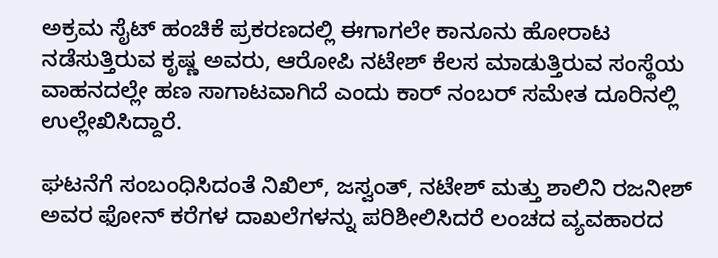ಅಕ್ರಮ ಸೈಟ್ ಹಂಚಿಕೆ ಪ್ರಕರಣದಲ್ಲಿ ಈಗಾಗಲೇ ಕಾನೂನು ಹೋರಾಟ ನಡೆಸುತ್ತಿರುವ ಕೃಷ್ಣ ಅವರು, ಆರೋಪಿ ನಟೇಶ್ ಕೆಲಸ ಮಾಡುತ್ತಿರುವ ಸಂಸ್ಥೆಯ ವಾಹನದಲ್ಲೇ ಹಣ ಸಾಗಾಟವಾಗಿದೆ ಎಂದು ಕಾರ್ ನಂಬರ್ ಸಮೇತ ದೂರಿನಲ್ಲಿ ಉಲ್ಲೇಖಿಸಿದ್ದಾರೆ.

ಘಟನೆಗೆ ಸಂಬಂಧಿಸಿದಂತೆ ನಿಖಿಲ್, ಜಸ್ವಂತ್, ನಟೇಶ್ ಮತ್ತು ಶಾಲಿನಿ ರಜನೀಶ್ ಅವರ ಫೋನ್ ಕರೆಗಳ ದಾಖಲೆಗಳನ್ನು ಪರಿಶೀಲಿಸಿದರೆ ಲಂಚದ ವ್ಯವಹಾರದ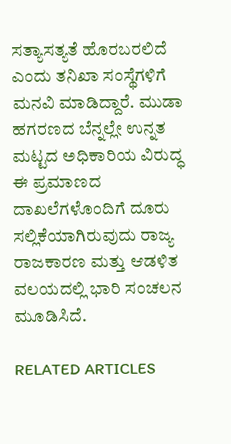ಸತ್ಯಾಸತ್ಯತೆ ಹೊರಬರಲಿದೆ ಎಂದು ತನಿಖಾ ಸಂಸ್ಥೆಗಳಿಗೆ ಮನವಿ ಮಾಡಿದ್ದಾರೆ. ಮುಡಾ ಹಗರಣದ ಬೆನ್ನಲ್ಲೇ ಉನ್ನತ ಮಟ್ಟದ ಅಧಿಕಾರಿಯ ವಿರುದ್ಧ ಈ ಪ್ರಮಾಣದ ದಾಖಲೆಗಳೊಂದಿಗೆ ದೂರು ಸಲ್ಲಿಕೆಯಾಗಿರುವುದು ರಾಜ್ಯ ರಾಜಕಾರಣ ಮತ್ತು ಆಡಳಿತ ವಲಯದಲ್ಲಿ ಭಾರಿ ಸಂಚಲನ ಮೂಡಿಸಿದೆ.

RELATED ARTICLES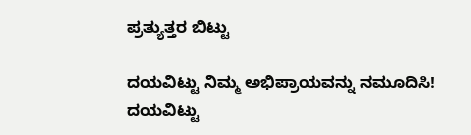ಪ್ರತ್ಯುತ್ತರ ಬಿಟ್ಟು

ದಯವಿಟ್ಟು ನಿಮ್ಮ ಅಭಿಪ್ರಾಯವನ್ನು ನಮೂದಿಸಿ!
ದಯವಿಟ್ಟು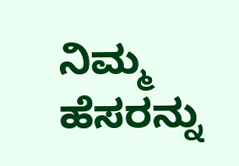ನಿಮ್ಮ ಹೆಸರನ್ನು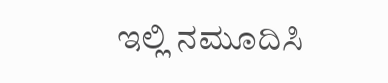ಇಲ್ಲಿ ನಮೂದಿಸಿ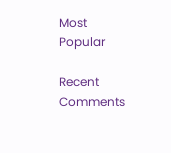Most Popular

Recent Comments